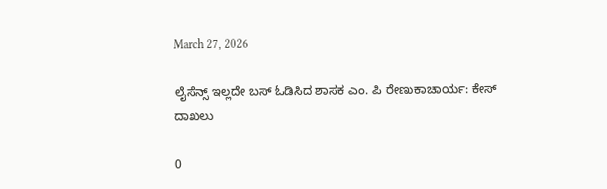March 27, 2026

ಲೈಸೆನ್ಸ್ ಇಲ್ಲದೇ ಬಸ್ ಓಡಿಸಿದ ಶಾಸಕ ಎಂ. ಪಿ ರೇಣುಕಾಚಾರ್ಯ: ಕೇಸ್ ದಾಖಲು

0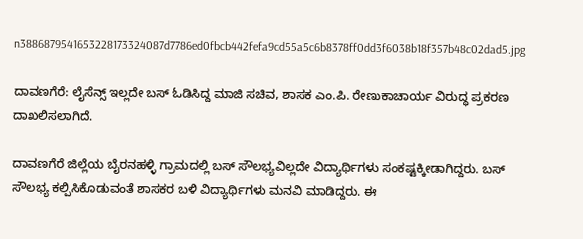n3886879541653228173324087d7786ed0fbcb442fefa9cd55a5c6b8378ff0dd3f6038b18f357b48c02dad5.jpg

ದಾವಣಗೆರೆ: ಲೈಸೆನ್ಸ್ ಇಲ್ಲದೇ ಬಸ್ ಓಡಿಸಿದ್ದ ಮಾಜಿ ಸಚಿವ, ಶಾಸಕ ಎಂ.ಪಿ. ರೇಣುಕಾಚಾರ್ಯ ವಿರುದ್ಧ ಪ್ರಕರಣ ದಾಖಲಿಸಲಾಗಿದೆ.

ದಾವಣಗೆರೆ ಜಿಲ್ಲೆಯ ಬೈರನಹಳ್ಳಿ ಗ್ರಾಮದಲ್ಲಿ ಬಸ್ ಸೌಲಭ್ಯವಿಲ್ಲದೇ ವಿದ್ಯಾರ್ಥಿಗಳು ಸಂಕಷ್ಟಕ್ಕೀಡಾಗಿದ್ದರು. ಬಸ್ ಸೌಲಭ್ಯ ಕಲ್ಪಿಸಿಕೊಡುವಂತೆ ಶಾಸಕರ ಬಳಿ ವಿದ್ಯಾರ್ಥಿಗಳು ಮನವಿ ಮಾಡಿದ್ದರು. ಈ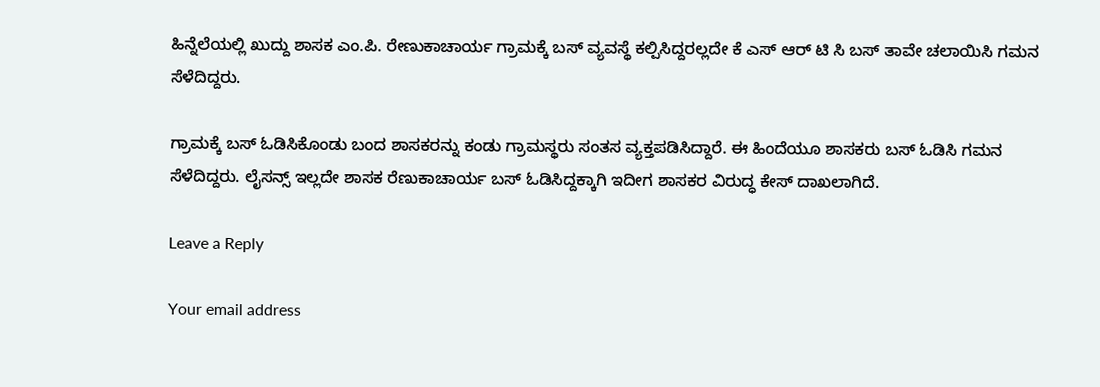ಹಿನ್ನೆಲೆಯಲ್ಲಿ ಖುದ್ದು ಶಾಸಕ ಎಂ.ಪಿ. ರೇಣುಕಾಚಾರ್ಯ ಗ್ರಾಮಕ್ಕೆ ಬಸ್ ವ್ಯವಸ್ಥೆ ಕಲ್ಪಿಸಿದ್ದರಲ್ಲದೇ ಕೆ ಎಸ್ ಆರ್ ಟಿ ಸಿ ಬಸ್ ತಾವೇ ಚಲಾಯಿಸಿ ಗಮನ ಸೆಳೆದಿದ್ದರು.

ಗ್ರಾಮಕ್ಕೆ ಬಸ್ ಓಡಿಸಿಕೊಂಡು ಬಂದ ಶಾಸಕರನ್ನು ಕಂಡು ಗ್ರಾಮಸ್ಥರು ಸಂತಸ ವ್ಯಕ್ತಪಡಿಸಿದ್ದಾರೆ. ಈ ಹಿಂದೆಯೂ ಶಾಸಕರು ಬಸ್ ಓಡಿಸಿ ಗಮನ ಸೆಳೆದಿದ್ದರು. ಲೈಸನ್ಸ್ ಇಲ್ಲದೇ ಶಾಸಕ ರೆಣುಕಾಚಾರ್ಯ ಬಸ್ ಓಡಿಸಿದ್ದಕ್ಕಾಗಿ ಇದೀಗ ಶಾಸಕರ ವಿರುದ್ಧ ಕೇಸ್ ದಾಖಲಾಗಿದೆ.

Leave a Reply

Your email address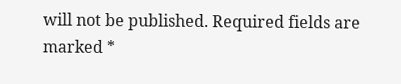will not be published. Required fields are marked *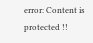error: Content is protected !!